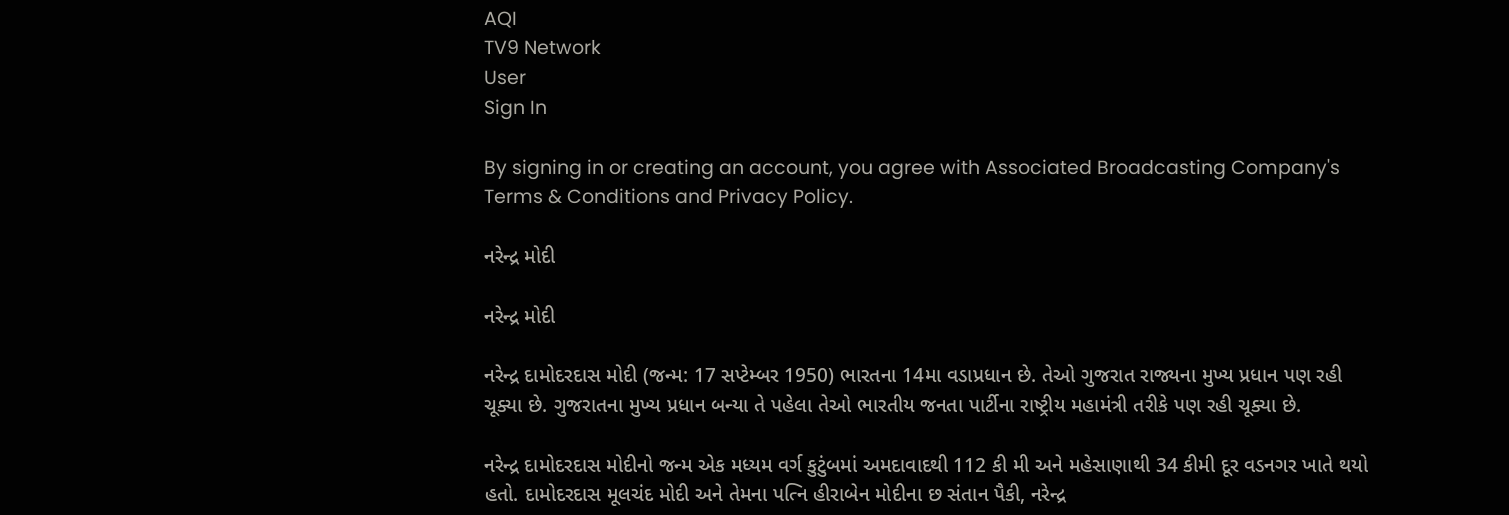AQI
TV9 Network
User
Sign In

By signing in or creating an account, you agree with Associated Broadcasting Company's Terms & Conditions and Privacy Policy.

નરેન્દ્ર મોદી

નરેન્દ્ર મોદી

નરેન્દ્ર દામોદરદાસ મોદી (જન્મ: 17 સપ્ટેમ્બર 1950) ભારતના 14મા વડાપ્રધાન છે. તેઓ ગુજરાત રાજ્યના મુખ્ય પ્રધાન પણ રહી ચૂક્યા છે. ગુજરાતના મુખ્ય પ્રધાન બન્યા તે પહેલા તેઓ ભારતીય જનતા પાર્ટીના રાષ્ટ્રીય મહામંત્રી તરીકે પણ રહી ચૂક્યા છે.

નરેન્દ્ર દામોદરદાસ મોદીનો જન્મ એક મધ્યમ વર્ગ કુટુંબમાં અમદાવાદથી 112 કી મી અને મહેસાણાથી 34 કીમી દૂર વડનગર ખાતે થયો હતો. દામોદરદાસ મૂલચંદ મોદી અને તેમના પત્નિ હીરાબેન મોદીના છ સંતાન પૈકી, નરેન્દ્ર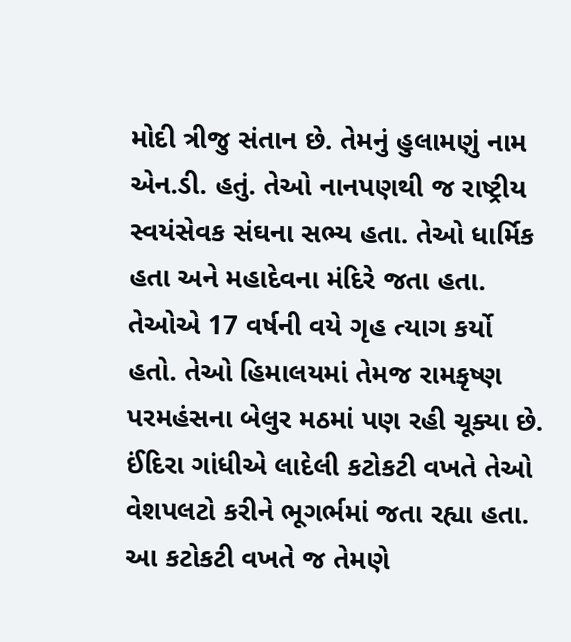મોદી ત્રીજુ સંતાન છે. તેમનું હુલામણું નામ એન.ડી. હતું. તેઓ નાનપણથી જ રાષ્ટ્રીય સ્વયંસેવક સંઘના સભ્ય હતા. તેઓ ધાર્મિક હતા અને મહાદેવના મંદિરે જતા હતા. તેઓએ 17 વર્ષની વયે ગૃહ ત્યાગ કર્યો હતો. તેઓ હિમાલયમાં તેમજ રામકૃષ્ણ પરમહંસના બેલુર મઠમાં પણ રહી ચૂક્યા છે. ઈંદિરા ગાંધીએ લાદેલી કટોકટી વખતે તેઓ વેશપલટો કરીને ભૂગર્ભમાં જતા રહ્યા હતા. આ કટોકટી વખતે જ તેમણે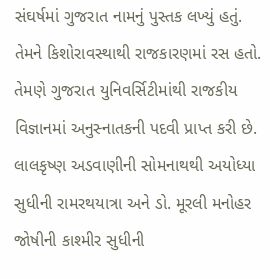સંઘર્ષમાં ગુજરાત નામનું પુસ્તક લખ્યું હતું. તેમને કિશોરાવસ્થાથી રાજકારણમાં રસ હતો. તેમણે ગુજરાત યુનિવર્સિટીમાંથી રાજકીય વિજ્ઞાનમાં અનુસ્નાતકની પદવી પ્રાપ્ત કરી છે. લાલકૃષ્ણ અડવાણીની સોમનાથથી અયોધ્યા સુધીની રામરથયાત્રા અને ડો. મૂરલી મનોહર જોષીની કાશ્મીર સુધીની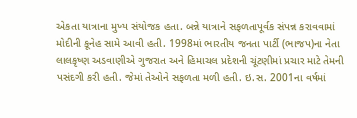એકતા યાત્રાના મુખ્ય સંયોજક હતા. બન્ને યાત્રાને સફળતાપૂર્વક સંપન્ન કરાવવામાં મોદીની કૂનેહ સામે આવી હતી. 1998માં ભારતીય જનતા પાર્ટી (ભાજપ)ના નેતા લાલકૃષ્ણ અડવાણીએ ગુજરાત અને હિમાચલ પ્રદેશની ચૂંટણીમાં પ્રચાર માટે તેમની પસંદગી કરી હતી. જેમાં તેઓને સફળતા મળી હતી. ઇ.સ. 2001ના વર્ષમાં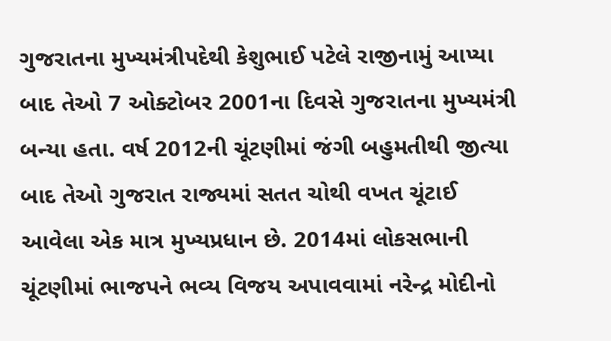ગુજરાતના મુખ્યમંત્રીપદેથી કેશુભાઈ પટેલે રાજીનામું આપ્યા બાદ તેઓ 7 ઓક્ટોબર 2001ના દિવસે ગુજરાતના મુખ્યમંત્રી બન્યા હતા. વર્ષ 2012ની ચૂંટણીમાં જંગી બહુમતીથી જીત્યા બાદ તેઓ ગુજરાત રાજ્યમાં સતત ચોથી વખત ચૂંટાઈ આવેલા એક માત્ર મુખ્યપ્રધાન છે. 2014માં લોકસભાની ચૂંટણીમાં ભાજપને ભવ્ય વિજય અપાવવામાં નરેન્દ્ર મોદીનો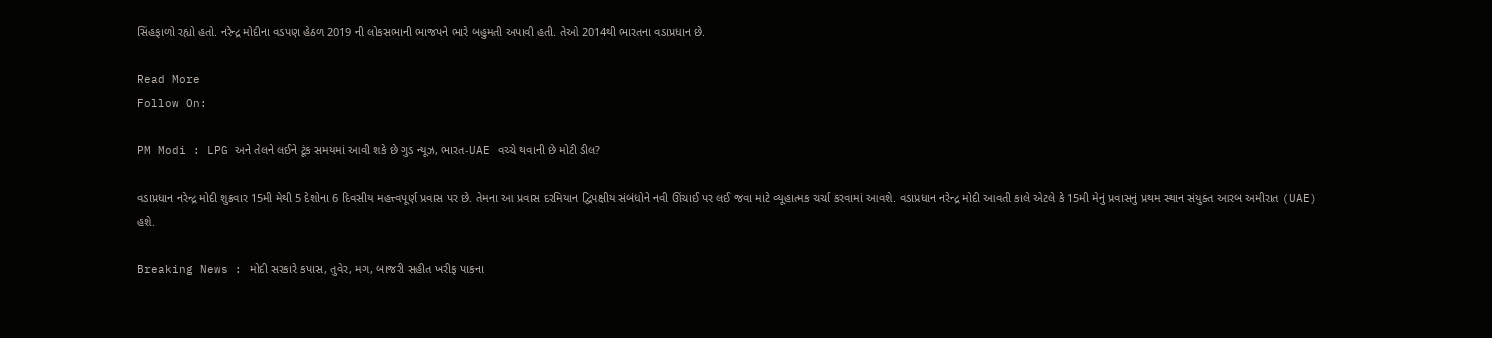સિંહફાળો રહ્યો હતો. નરેન્દ્ર મોદીના વડપણ હેઠળ 2019 ની લોકસભાની ભાજપને ભારે બહુમતી અપાવી હતી. તેઓ 2014થી ભારતના વડાપ્રધાન છે.

Read More
Follow On:

PM Modi : LPG અને તેલને લઈને ટૂંક સમયમાં આવી શકે છે ગુડ ન્યૂઝ, ભારત-UAE વચ્ચે થવાની છે મોટી ડીલ?

વડાપ્રધાન નરેન્દ્ર મોદી શુક્રવાર 15મી મેથી 5 દેશોના 6 દિવસીય મહત્ત્વપૂર્ણ પ્રવાસ પર છે. તેમના આ પ્રવાસ દરમિયાન દ્વિપક્ષીય સંબંધોને નવી ઊંચાઈ પર લઈ જવા માટે વ્યૂહાત્મક ચર્ચા કરવામાં આવશે. વડાપ્રધાન નરેન્દ્ર મોદી આવતી કાલે એટલે કે 15મી મેનું પ્રવાસનું પ્રથમ સ્થાન સંયુક્ત આરબ અમીરાત (UAE) હશે.

Breaking News : મોદી સરકારે કપાસ, તુવેર, મગ, બાજરી સહીત ખરીફ પાકના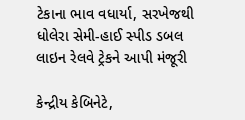ટેકાના ભાવ વધાર્યા, સરખેજથી ધોલેરા સેમી-હાઈ સ્પીડ ડબલ લાઇન રેલવે ટ્રેકને આપી મંજૂરી

કેન્દ્રીય કેબિનેટે,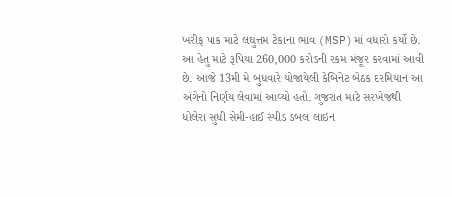ખરીફ પાક માટે લઘુત્તમ ટેકાના ભાવ (MSP)માં વધારો કર્યો છે. આ હેતુ માટે રૂપિયા 260,000 કરોડની રકમ મંજૂર કરવામાં આવી છે. આજે 13મી મે બુધવારે યોજાયેલી કેબિનેટ બેઠક દરમિયાન આ અંગેનો નિર્ણય લેવામાં આવ્યો હતો. ગુજરાત માટે સરખેજથી ધોલેરા સુધી સેમી-હાઈ સ્પીડ ડબલ લાઇન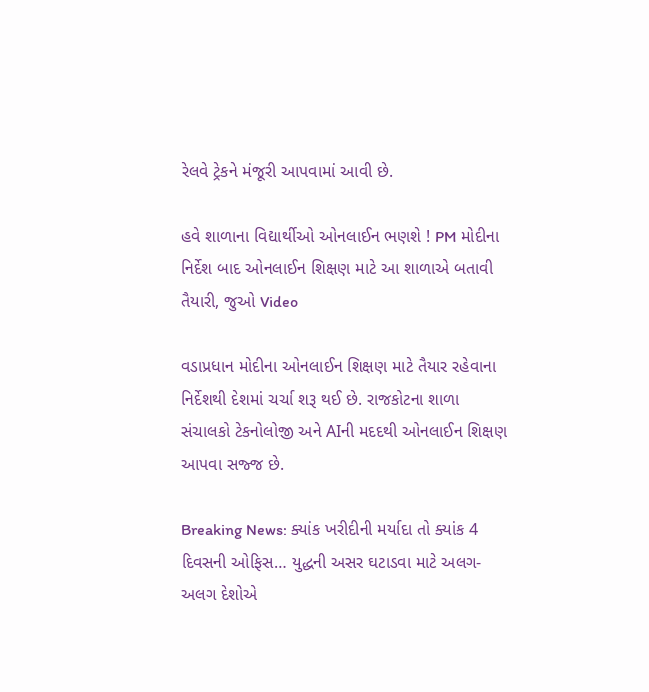રેલવે ટ્રેકને મંજૂરી આપવામાં આવી છે.

હવે શાળાના વિદ્યાર્થીઓ ઓનલાઈન ભણશે ! PM મોદીના નિર્દેશ બાદ ઓનલાઈન શિક્ષણ માટે આ શાળાએ બતાવી તૈયારી, જુઓ Video

વડાપ્રધાન મોદીના ઓનલાઈન શિક્ષણ માટે તૈયાર રહેવાના નિર્દેશથી દેશમાં ચર્ચા શરૂ થઈ છે. રાજકોટના શાળા સંચાલકો ટેકનોલોજી અને AIની મદદથી ઓનલાઈન શિક્ષણ આપવા સજ્જ છે.

Breaking News: ક્યાંક ખરીદીની મર્યાદા તો ક્યાંક 4 દિવસની ઓફિસ… યુદ્ધની અસર ઘટાડવા માટે અલગ-અલગ દેશોએ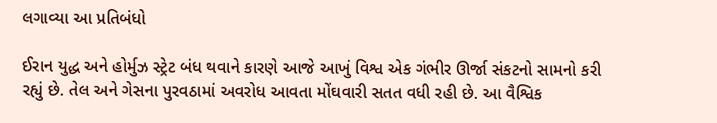લગાવ્યા આ પ્રતિબંધો

ઈરાન યુદ્ધ અને હોર્મુઝ સ્ટ્રેટ બંધ થવાને કારણે આજે આખું વિશ્વ એક ગંભીર ઊર્જા સંકટનો સામનો કરી રહ્યું છે. તેલ અને ગેસના પુરવઠામાં અવરોધ આવતા મોંઘવારી સતત વધી રહી છે. આ વૈશ્વિક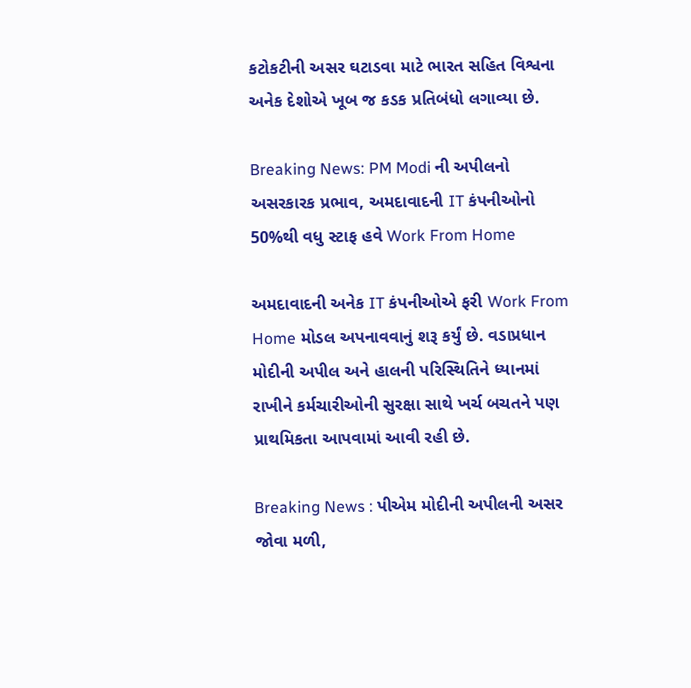કટોકટીની અસર ઘટાડવા માટે ભારત સહિત વિશ્વના અનેક દેશોએ ખૂબ જ કડક પ્રતિબંધો લગાવ્યા છે.

Breaking News: PM Modi ની અપીલનો અસરકારક પ્રભાવ, અમદાવાદની IT કંપનીઓનો 50%થી વધુ સ્ટાફ હવે Work From Home

અમદાવાદની અનેક IT કંપનીઓએ ફરી Work From Home મોડલ અપનાવવાનું શરૂ કર્યું છે. વડાપ્રધાન મોદીની અપીલ અને હાલની પરિસ્થિતિને ધ્યાનમાં રાખીને કર્મચારીઓની સુરક્ષા સાથે ખર્ચ બચતને પણ પ્રાથમિકતા આપવામાં આવી રહી છે.

Breaking News : પીએમ મોદીની અપીલની અસર જોવા મળી,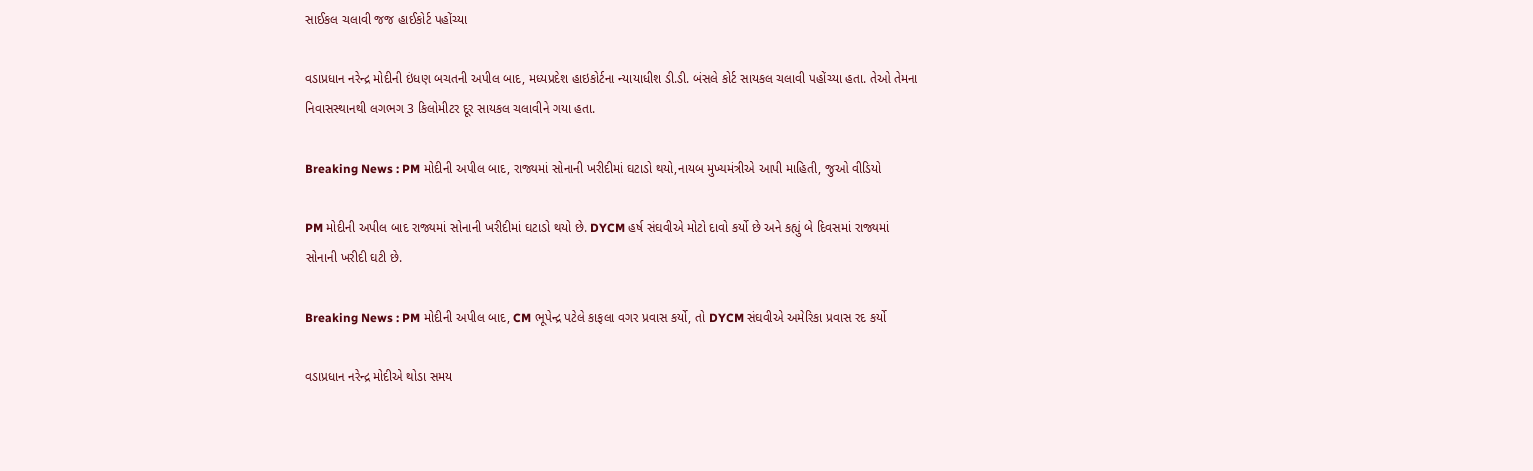સાઈકલ ચલાવી જજ હાઈકોર્ટ પહોંચ્યા

વડાપ્રધાન નરેન્દ્ર મોદીની ઇંધણ બચતની અપીલ બાદ, મધ્યપ્રદેશ હાઇકોર્ટના ન્યાયાધીશ ડી.ડી. બંસલે કોર્ટ સાયકલ ચલાવી પહોંચ્યા હતા. તેઓ તેમના નિવાસસ્થાનથી લગભગ 3 કિલોમીટર દૂર સાયકલ ચલાવીને ગયા હતા.

Breaking News : PM મોદીની અપીલ બાદ, રાજ્યમાં સોનાની ખરીદીમાં ઘટાડો થયો,નાયબ મુખ્યમંત્રીએ આપી માહિતી, જુઓ વીડિયો

PM મોદીની અપીલ બાદ રાજ્યમાં સોનાની ખરીદીમાં ઘટાડો થયો છે. DYCM હર્ષ સંઘવીએ મોટો દાવો કર્યો છે અને કહ્યું બે દિવસમાં રાજ્યમાં સોનાની ખરીદી ઘટી છે.

Breaking News : PM મોદીની અપીલ બાદ, CM ભૂપેન્દ્ર પટેલે કાફલા વગર પ્રવાસ કર્યો, તો DYCM સંઘવીએ અમેરિકા પ્રવાસ રદ કર્યો

વડાપ્રધાન નરેન્દ્ર મોદીએ થોડા સમય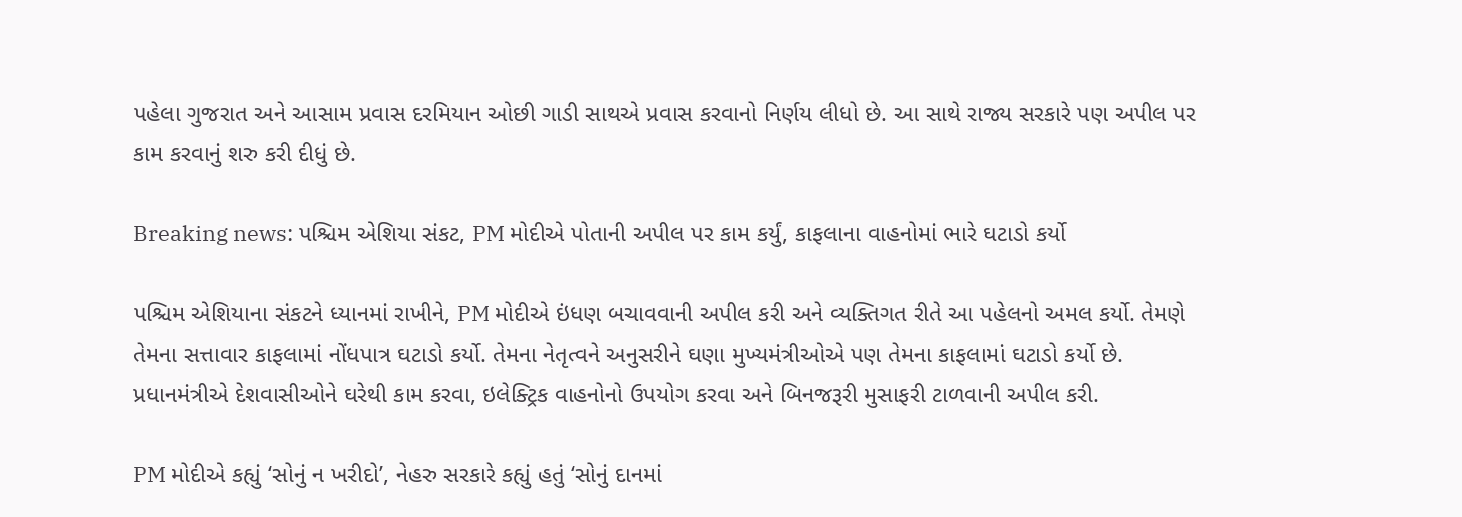પહેલા ગુજરાત અને આસામ પ્રવાસ દરમિયાન ઓછી ગાડી સાથએ પ્રવાસ કરવાનો નિર્ણય લીધો છે. આ સાથે રાજ્ય સરકારે પણ અપીલ પર કામ કરવાનું શરુ કરી દીધું છે.

Breaking news: પશ્ચિમ એશિયા સંકટ, PM મોદીએ પોતાની અપીલ પર કામ કર્યું, કાફલાના વાહનોમાં ભારે ઘટાડો કર્યો

પશ્ચિમ એશિયાના સંકટને ધ્યાનમાં રાખીને, PM મોદીએ ઇંધણ બચાવવાની અપીલ કરી અને વ્યક્તિગત રીતે આ પહેલનો અમલ કર્યો. તેમણે તેમના સત્તાવાર કાફલામાં નોંધપાત્ર ઘટાડો કર્યો. તેમના નેતૃત્વને અનુસરીને ઘણા મુખ્યમંત્રીઓએ પણ તેમના કાફલામાં ઘટાડો કર્યો છે. પ્રધાનમંત્રીએ દેશવાસીઓને ઘરેથી કામ કરવા, ઇલેક્ટ્રિક વાહનોનો ઉપયોગ કરવા અને બિનજરૂરી મુસાફરી ટાળવાની અપીલ કરી.

PM મોદીએ કહ્યું ‘સોનું ન ખરીદો’, નેહરુ સરકારે કહ્યું હતું ‘સોનું દાનમાં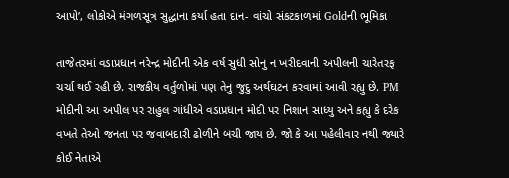આપો’, લોકોએ મંગળસૂત્ર સુદ્ધાના કર્યા હતા દાન- વાંચો સંકટકાળમાં Goldની ભૂમિકા

તાજેતરમાં વડાપ્રધાન નરેન્દ્ર મોદીની એક વર્ષ સુધી સોનુ ન ખરીદવાની અપીલની ચારેતરફ ચર્ચા થઈ રહી છે. રાજકીય વર્તુળોમાં પણ તેનુ જુદુ અર્થઘટન કરવામાં આવી રહ્યુ છે. PM મોદીની આ અપીલ પર રાહુલ ગાંધીએ વડાપ્રધાન મોદી પર નિશાન સાધ્યુ અને કહ્યુ કે દરેક વખતે તેઓ જનતા પર જવાબદારી ઢોળીને બચી જાય છે. જો કે આ પહેલીવાર નથી જ્યારે કોઈ નેતાએ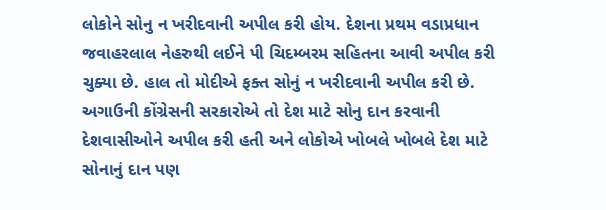લોકોને સોનુ ન ખરીદવાની અપીલ કરી હોય. દેશના પ્રથમ વડાપ્રધાન જવાહરલાલ નેહરુથી લઈને પી ચિદમ્બરમ સહિતના આવી અપીલ કરી ચુક્યા છે. હાલ તો મોદીએ ફક્ત સોનું ન ખરીદવાની અપીલ કરી છે. અગાઉની કોંગ્રેસની સરકારોએ તો દેશ માટે સોનુ દાન કરવાની દેશવાસીઓને અપીલ કરી હતી અને લોકોએ ખોબલે ખોબલે દેશ માટે સોનાનું દાન પણ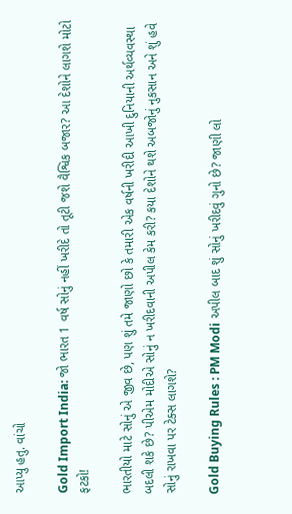આપ્યુ હતુ. વાંચો

Gold Import India: જો ભારત 1 વર્ષ સોનું નહીં ખરીદે તો તૂટી જશે વૈશ્વિક બજાર? આ દેશોને લાગશે મોટો ફટકો!

ભારતીયો માટે સોનું એ જીવ છે, પણ શું તમે જાણો છો કે તમારી એક વર્ષની ખરીદી આખી દુનિયાની અર્થવ્યવસ્થા બદલી શકે છે? પીએમ મોદીએ સોનું ન ખરીદવાની અપીલ કેમ કરી? કયા દેશોને થશે અબજોનું નુકસાન અને શું હવે સોનું રાખવા પર ટેક્સ લાગશે?

Gold Buying Rules : PM Modi અપીલ બાદ શું સોનું ખરીદવું ગુનો છે? જાણી લો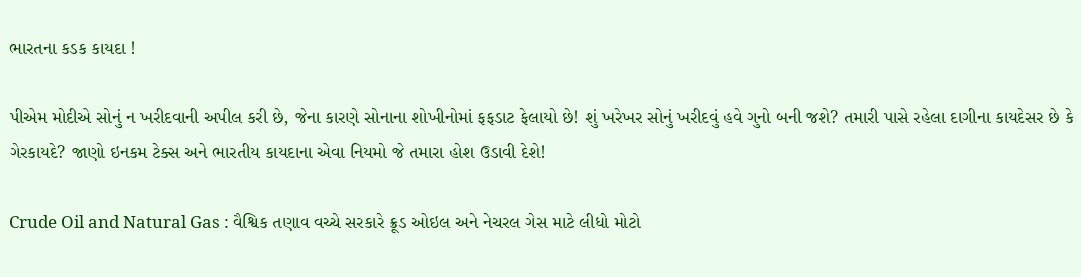ભારતના કડક કાયદા !

પીએમ મોદીએ સોનું ન ખરીદવાની અપીલ કરી છે, જેના કારણે સોનાના શોખીનોમાં ફફડાટ ફેલાયો છે! શું ખરેખર સોનું ખરીદવું હવે ગુનો બની જશે? તમારી પાસે રહેલા દાગીના કાયદેસર છે કે ગેરકાયદે? જાણો ઇનકમ ટેક્સ અને ભારતીય કાયદાના એવા નિયમો જે તમારા હોશ ઉડાવી દેશે!

Crude Oil and Natural Gas : વૈશ્વિક તણાવ વચ્ચે સરકારે ક્રૂડ ઓઇલ અને નેચરલ ગેસ માટે લીધો મોટો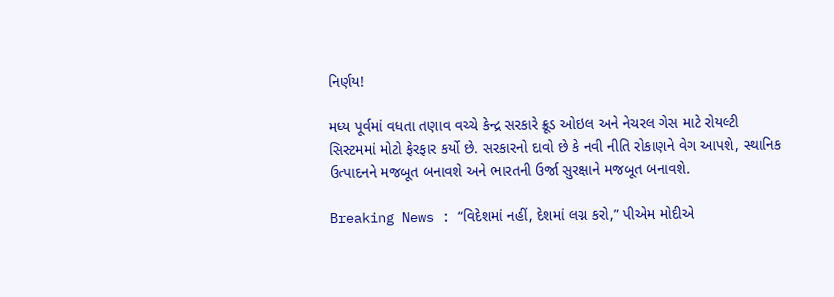નિર્ણય!

મધ્ય પૂર્વમાં વધતા તણાવ વચ્ચે કેન્દ્ર સરકારે ક્રૂડ ઓઇલ અને નેચરલ ગેસ માટે રોયલ્ટી સિસ્ટમમાં મોટો ફેરફાર કર્યો છે. સરકારનો દાવો છે કે નવી નીતિ રોકાણને વેગ આપશે, સ્થાનિક ઉત્પાદનને મજબૂત બનાવશે અને ભારતની ઉર્જા સુરક્ષાને મજબૂત બનાવશે.

Breaking News : “વિદેશમાં નહીં, દેશમાં લગ્ન કરો,” પીએમ મોદીએ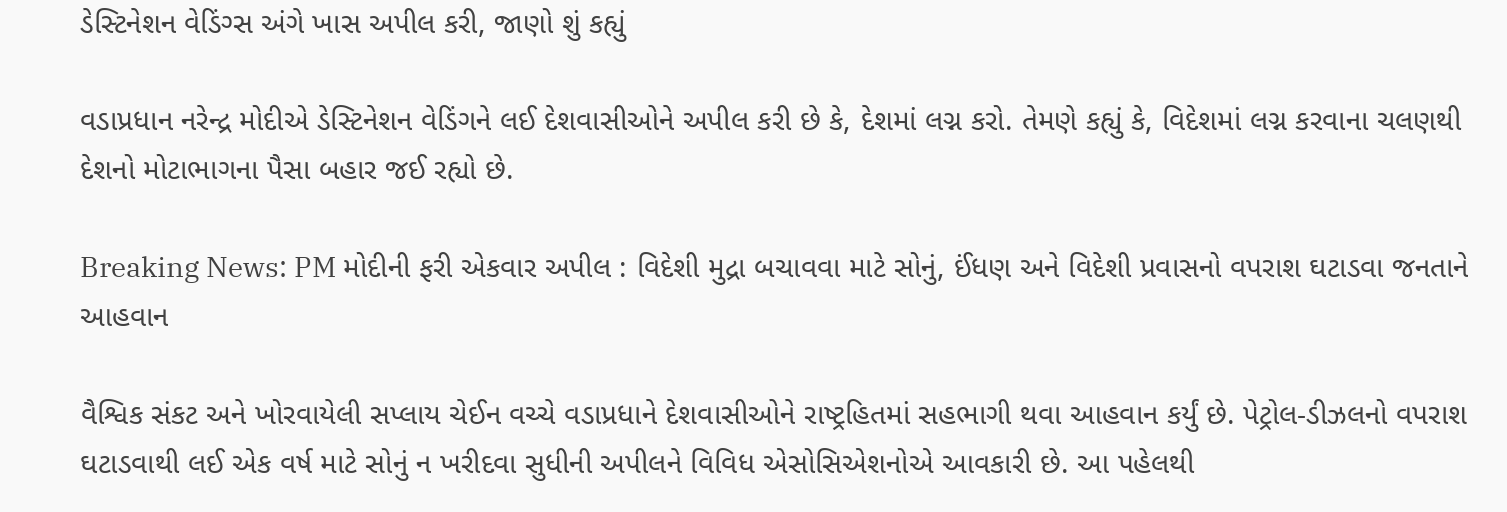ડેસ્ટિનેશન વેડિંગ્સ અંગે ખાસ અપીલ કરી, જાણો શું કહ્યું

વડાપ્રધાન નરેન્દ્ર મોદીએ ડેસ્ટિનેશન વેડિંગને લઈ દેશવાસીઓને અપીલ કરી છે કે, દેશમાં લગ્ન કરો. તેમણે કહ્યું કે, વિદેશમાં લગ્ન કરવાના ચલણથી દેશનો મોટાભાગના પૈસા બહાર જઈ રહ્યો છે.

Breaking News: PM મોદીની ફરી એકવાર અપીલ : વિદેશી મુદ્રા બચાવવા માટે સોનું, ઈંધણ અને વિદેશી પ્રવાસનો વપરાશ ઘટાડવા જનતાને આહવાન

વૈશ્વિક સંકટ અને ખોરવાયેલી સપ્લાય ચેઈન વચ્ચે વડાપ્રધાને દેશવાસીઓને રાષ્ટ્રહિતમાં સહભાગી થવા આહવાન કર્યું છે. પેટ્રોલ-ડીઝલનો વપરાશ ઘટાડવાથી લઈ એક વર્ષ માટે સોનું ન ખરીદવા સુધીની અપીલને વિવિધ એસોસિએશનોએ આવકારી છે. આ પહેલથી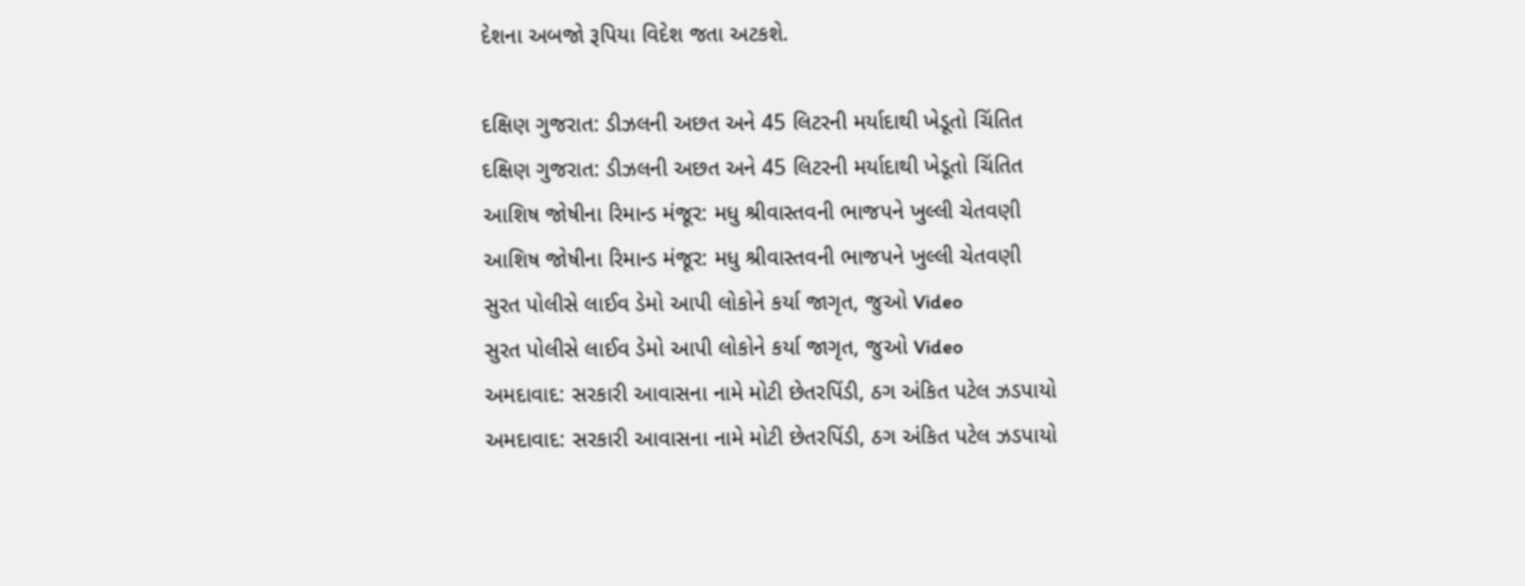દેશના અબજો રૂપિયા વિદેશ જતા અટકશે.

દક્ષિણ ગુજરાત: ડીઝલની અછત અને 45 લિટરની મર્યાદાથી ખેડૂતો ચિંતિત
દક્ષિણ ગુજરાત: ડીઝલની અછત અને 45 લિટરની મર્યાદાથી ખેડૂતો ચિંતિત
આશિષ જોષીના રિમાન્ડ મંજૂર: મધુ શ્રીવાસ્તવની ભાજપને ખુલ્લી ચેતવણી
આશિષ જોષીના રિમાન્ડ મંજૂર: મધુ શ્રીવાસ્તવની ભાજપને ખુલ્લી ચેતવણી
સુરત પોલીસે લાઈવ ડેમો આપી લોકોને કર્યા જાગૃત, જુઓ Video
સુરત પોલીસે લાઈવ ડેમો આપી લોકોને કર્યા જાગૃત, જુઓ Video
અમદાવાદ: સરકારી આવાસના નામે મોટી છેતરપિંડી, ઠગ અંકિત પટેલ ઝડપાયો
અમદાવાદ: સરકારી આવાસના નામે મોટી છેતરપિંડી, ઠગ અંકિત પટેલ ઝડપાયો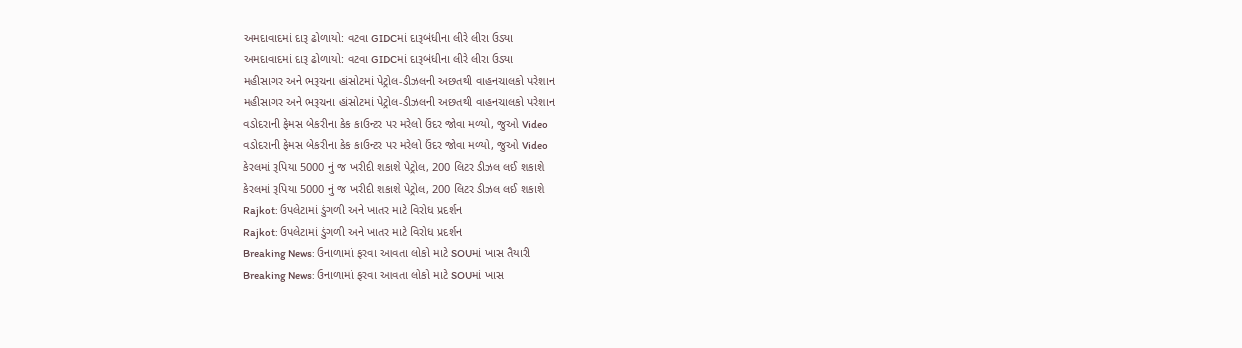અમદાવાદમાં દારૂ ઢોળાયો: વટવા GIDCમાં દારૂબંધીના લીરે લીરા ઉડ્યા
અમદાવાદમાં દારૂ ઢોળાયો: વટવા GIDCમાં દારૂબંધીના લીરે લીરા ઉડ્યા
મહીસાગર અને ભરૂચના હાંસોટમાં પેટ્રોલ-ડીઝલની અછતથી વાહનચાલકો પરેશાન
મહીસાગર અને ભરૂચના હાંસોટમાં પેટ્રોલ-ડીઝલની અછતથી વાહનચાલકો પરેશાન
વડોદરાની ફેમસ બેકરીના કેક કાઉન્ટર પર મરેલો ઉંદર જોવા મળ્યો, જુઓ Video
વડોદરાની ફેમસ બેકરીના કેક કાઉન્ટર પર મરેલો ઉંદર જોવા મળ્યો, જુઓ Video
કેરલમાં રૂપિયા 5000 નું જ ખરીદી શકાશે પેટ્રોલ, 200 લિટર ડીઝલ લઈ શકાશે
કેરલમાં રૂપિયા 5000 નું જ ખરીદી શકાશે પેટ્રોલ, 200 લિટર ડીઝલ લઈ શકાશે
Rajkot: ઉપલેટામાં ડુંગળી અને ખાતર માટે વિરોધ પ્રદર્શન
Rajkot: ઉપલેટામાં ડુંગળી અને ખાતર માટે વિરોધ પ્રદર્શન
Breaking News: ઉનાળામાં ફરવા આવતા લોકો માટે SOUમાં ખાસ તૈયારી
Breaking News: ઉનાળામાં ફરવા આવતા લોકો માટે SOUમાં ખાસ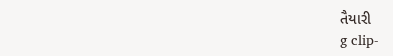તૈયારી
g clip-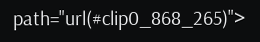path="url(#clip0_868_265)">